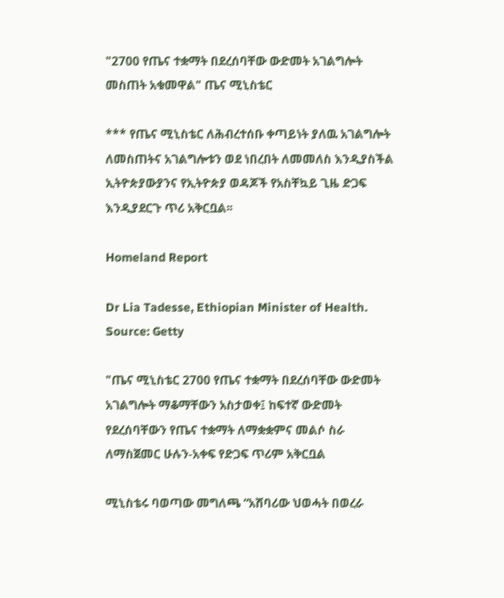"2700 የጤና ተቋማት በደረሰባቸው ውድመት አገልግሎት መስጠት አቁመዋል" ጤና ሚኒስቴር

*** የጤና ሚኒስቴር ለሕብረተሰቡ ቀጣይነት ያለዉ አገልግሎት ለመስጠትና አገልግሎቱን ወደ ነበረበት ለመመለስ እንዲያስችል ኢትዮጵያውያንና የኢትዮጵያ ወዳጆች የአስቸኳይ ጊዜ ድጋፍ እንዲያደርጉ ጥሪ አቅርቧል፡፡

Homeland Report

Dr Lia Tadesse, Ethiopian Minister of Health. Source: Getty

"ጤና ሚኒስቴር 2700 የጤና ተቋማት በደረሰባቸው ውድመት አገልግሎት ማቆማቸውን አስታወቀ፤ ከፍተኛ ውድመት የደረሰባቸውን የጤና ተቋማት ለማቋቋምና መልሶ ስራ ለማስጀመር ሁሉን-አቀፍ የድጋፍ ጥሪም አቅርቧል

ሚኒስቴሩ ባወጣው መግለጫ “አሸባሪው ህወሓት በወረራ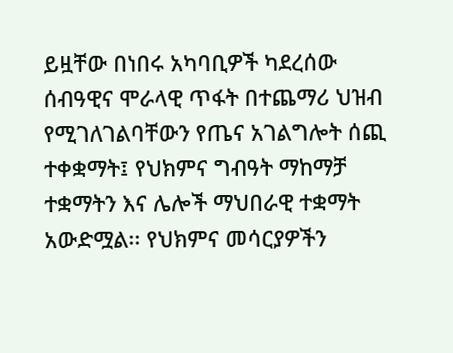ይዟቸው በነበሩ አካባቢዎች ካደረሰው ሰብዓዊና ሞራላዊ ጥፋት በተጨማሪ ህዝብ የሚገለገልባቸውን የጤና አገልግሎት ሰጪ ተቀቋማት፤ የህክምና ግብዓት ማከማቻ ተቋማትን እና ሌሎች ማህበራዊ ተቋማት አውድሟል፡፡ የህክምና መሳርያዎችን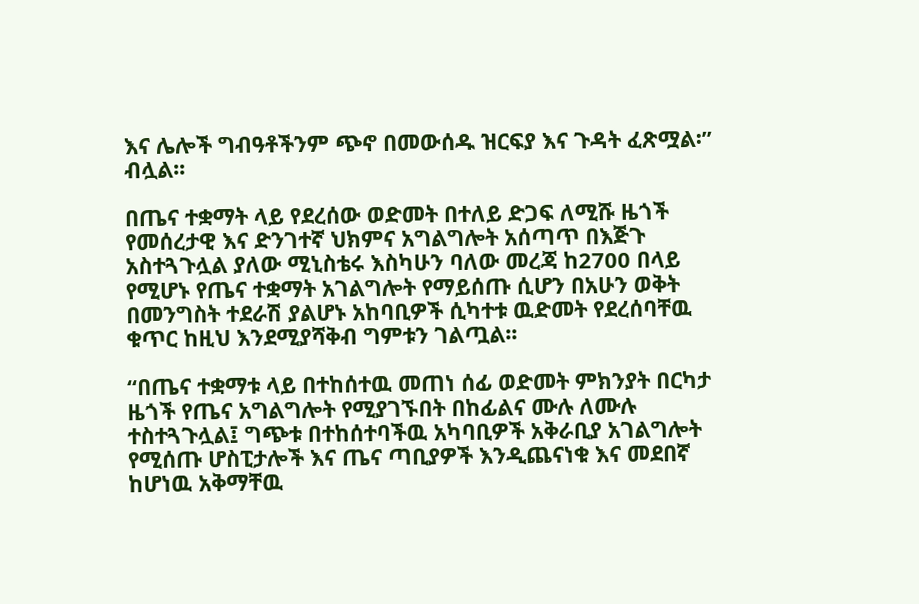እና ሌሎች ግብዓቶችንም ጭኖ በመውሰዱ ዝርፍያ እና ጉዳት ፈጽሟል፡” ብሏል፡፡

በጤና ተቋማት ላይ የደረሰው ወድመት በተለይ ድጋፍ ለሚሹ ዜጎች የመሰረታዊ እና ድንገተኛ ህክምና አግልግሎት አሰጣጥ በእጅጉ አስተጓጉሏል ያለው ሚኒስቴሩ እስካሁን ባለው መረጃ ከ2700 በላይ የሚሆኑ የጤና ተቋማት አገልግሎት የማይሰጡ ሲሆን በአሁን ወቅት በመንግስት ተደራሽ ያልሆኑ አከባቢዎች ሲካተቱ ዉድመት የደረሰባቸዉ ቁጥር ከዚህ እንደሚያሻቅብ ግምቱን ገልጧል፡፡

“በጤና ተቋማቱ ላይ በተከሰተዉ መጠነ ሰፊ ወድመት ምክንያት በርካታ ዜጎች የጤና አግልግሎት የሚያገኙበት በከፊልና ሙሉ ለሙሉ ተስተጓጉሏል፤ ግጭቱ በተከሰተባችዉ አካባቢዎች አቅራቢያ አገልግሎት የሚሰጡ ሆስፒታሎች እና ጤና ጣቢያዎች እንዲጨናነቁ እና መደበኛ ከሆነዉ አቅማቸዉ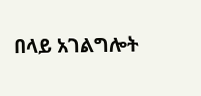በላይ አገልግሎት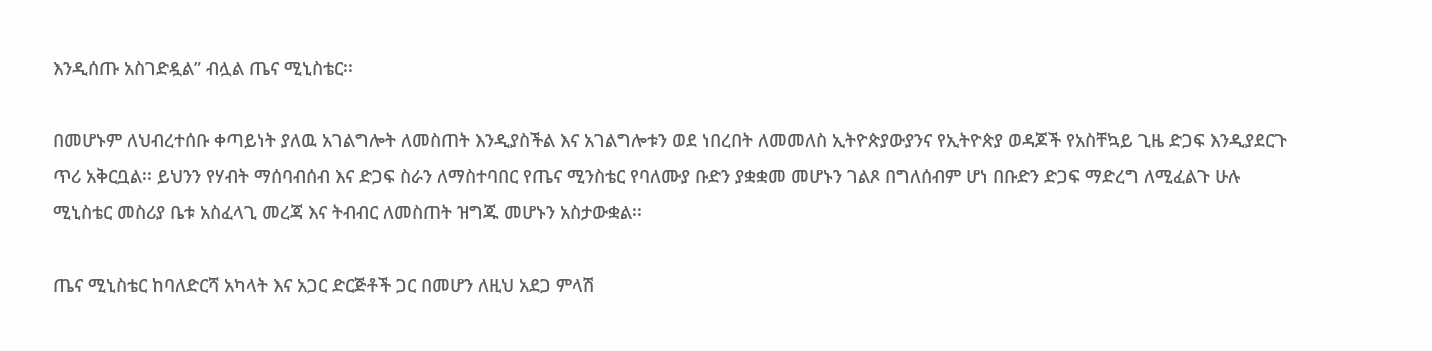እንዲሰጡ አስገድዷል” ብሏል ጤና ሚኒስቴር፡፡

በመሆኑም ለህብረተሰቡ ቀጣይነት ያለዉ አገልግሎት ለመስጠት እንዲያስችል እና አገልግሎቱን ወደ ነበረበት ለመመለስ ኢትዮጵያውያንና የኢትዮጵያ ወዳጆች የአስቸኳይ ጊዜ ድጋፍ እንዲያደርጉ ጥሪ አቅርቧል፡፡ ይህንን የሃብት ማሰባብሰብ እና ድጋፍ ስራን ለማስተባበር የጤና ሚንስቴር የባለሙያ ቡድን ያቋቋመ መሆኑን ገልጾ በግለሰብም ሆነ በቡድን ድጋፍ ማድረግ ለሚፈልጉ ሁሉ ሚኒስቴር መስሪያ ቤቱ አስፈላጊ መረጃ እና ትብብር ለመስጠት ዝግጁ መሆኑን አስታውቋል፡፡

ጤና ሚኒስቴር ከባለድርሻ አካላት እና አጋር ድርጅቶች ጋር በመሆን ለዚህ አደጋ ምላሽ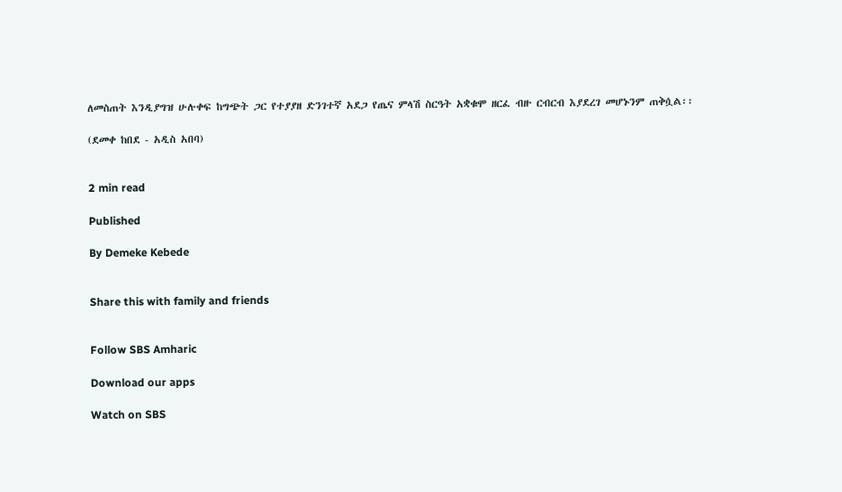ለመስጠት እንዲያግዝ ሁሉቀፍ ከግጭት ጋር የተያያዘ ድንገተኛ አደጋ የጤና ምላሽ ስርዓት አቋቁሞ ዘርፈ ብዙ ርብርብ እያደረገ መሆኑንም ጠቅሷል፡፡

(ደመቀ ከበደ - አዲስ አበባ)


2 min read

Published

By Demeke Kebede


Share this with family and friends


Follow SBS Amharic

Download our apps

Watch on SBS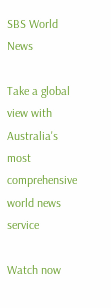SBS World News

Take a global view with Australia's most comprehensive world news service

Watch now